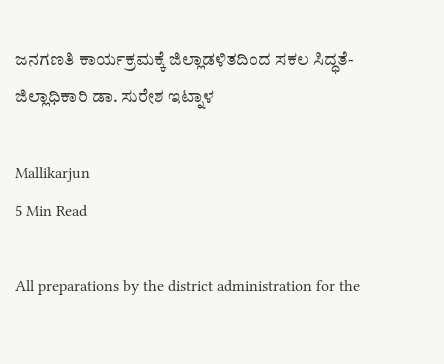ಜನಗಣತಿ ಕಾರ್ಯಕ್ರಮಕ್ಕೆ ಜಿಲ್ಲಾಡಳಿತದಿಂದ ಸಕಲ ಸಿದ್ಧತೆ- ಜಿಲ್ಲಾಧಿಕಾರಿ ಡಾ. ಸುರೇಶ ಇಟ್ನಾಳ

Mallikarjun
5 Min Read

All preparations by the district administration for the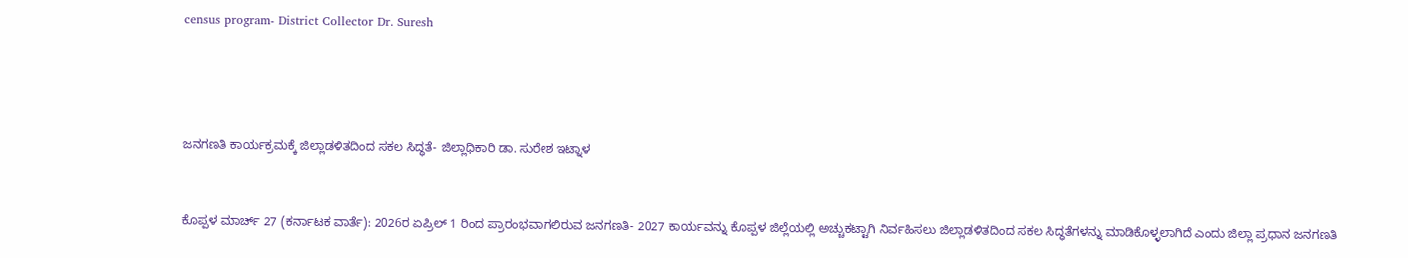census program- District Collector Dr. Suresh




ಜನಗಣತಿ ಕಾರ್ಯಕ್ರಮಕ್ಕೆ ಜಿಲ್ಲಾಡಳಿತದಿಂದ ಸಕಲ ಸಿದ್ಧತೆ- ಜಿಲ್ಲಾಧಿಕಾರಿ ಡಾ. ಸುರೇಶ ಇಟ್ನಾಳ


ಕೊಪ್ಪಳ ಮಾರ್ಚ್ 27 (ಕರ್ನಾಟಕ ವಾರ್ತೆ): 2026ರ ಏಪ್ರಿಲ್ 1 ರಿಂದ ಪ್ರಾರಂಭವಾಗಲಿರುವ ಜನಗಣತಿ- 2027 ಕಾರ್ಯವನ್ನು ಕೊಪ್ಪಳ ಜಿಲ್ಲೆಯಲ್ಲಿ ಅಚ್ಚುಕಟ್ಟಾಗಿ ನಿರ್ವಹಿಸಲು ಜಿಲ್ಲಾಡಳಿತದಿಂದ ಸಕಲ ಸಿದ್ಧತೆಗಳನ್ನು ಮಾಡಿಕೊಳ್ಳಲಾಗಿದೆ ಎಂದು ಜಿಲ್ಲಾ ಪ್ರಧಾನ ಜನಗಣತಿ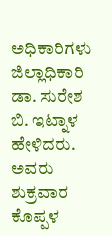ಅಧಿಕಾರಿಗಳು ಜಿಲ್ಲಾಧಿಕಾರಿ ಡಾ. ಸುರೇಶ ಬಿ. ಇಟ್ನಾಳ ಹೇಳಿದರು.
ಅವರು ಶುಕ್ರವಾರ ಕೊಪ್ಪಳ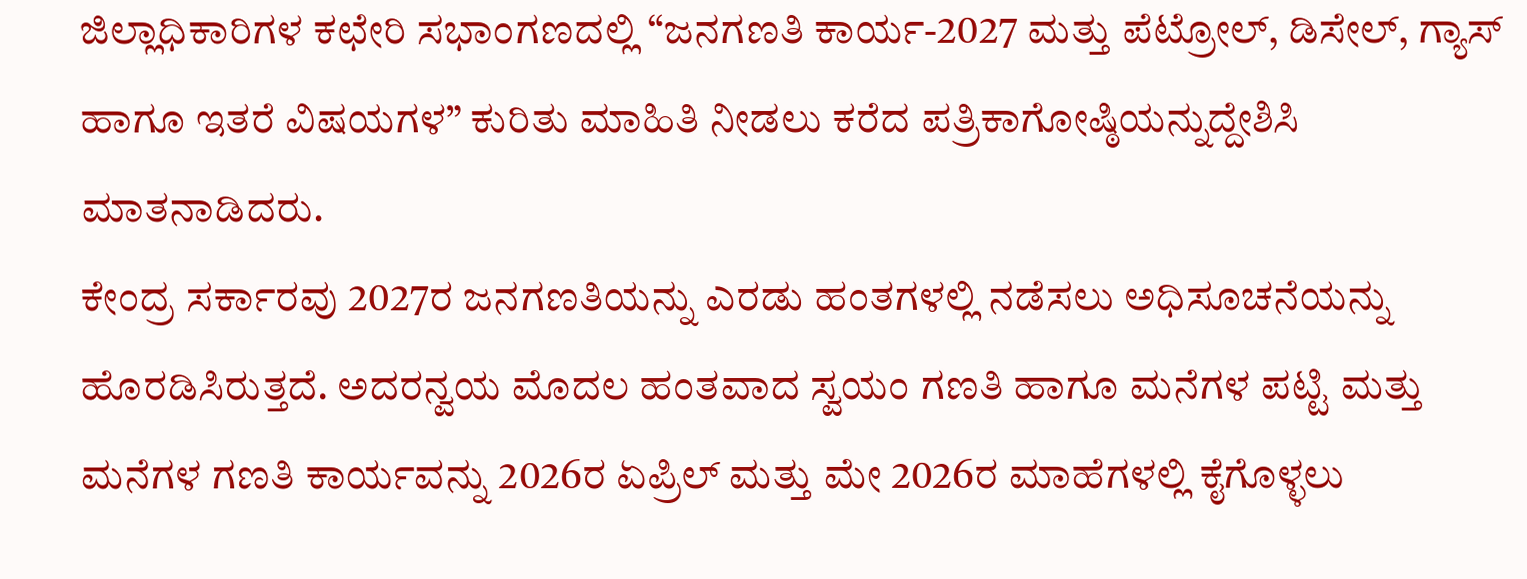ಜಿಲ್ಲಾಧಿಕಾರಿಗಳ ಕಛೇರಿ ಸಭಾಂಗಣದಲ್ಲಿ “ಜನಗಣತಿ ಕಾರ್ಯ-2027 ಮತ್ತು ಪೆಟ್ರೋಲ್, ಡಿಸೇಲ್, ಗ್ಯಾಸ್‌ ಹಾಗೂ ಇತರೆ ವಿಷಯಗಳ” ಕುರಿತು ಮಾಹಿತಿ ನೀಡಲು ಕರೆದ ಪತ್ರಿಕಾಗೋಷ್ಠಿಯನ್ನುದ್ದೇಶಿಸಿ ಮಾತನಾಡಿದರು.
ಕೇಂದ್ರ ಸರ್ಕಾರವು 2027ರ ಜನಗಣತಿಯನ್ನು ಎರಡು ಹಂತಗಳಲ್ಲಿ ನಡೆಸಲು ಅಧಿಸೂಚನೆಯನ್ನು ಹೊರಡಿಸಿರುತ್ತದೆ. ಅದರನ್ವಯ ಮೊದಲ ಹಂತವಾದ ಸ್ವಯಂ ಗಣತಿ ಹಾಗೂ ಮನೆಗಳ ಪಟ್ಟಿ ಮತ್ತು ಮನೆಗಳ ಗಣತಿ ಕಾರ್ಯವನ್ನು 2026ರ ಏಪ್ರಿಲ್ ಮತ್ತು ಮೇ 2026ರ ಮಾಹೆಗಳಲ್ಲಿ ಕೈಗೊಳ್ಳಲು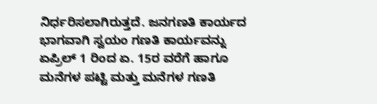ನಿರ್ಧರಿಸಲಾಗಿರುತ್ತದೆ. ಜನಗಣತಿ ಕಾರ್ಯದ ಭಾಗವಾಗಿ ಸ್ವಯಂ ಗಣತಿ ಕಾರ್ಯವನ್ನು ಏಪ್ರಿಲ್ 1 ರಿಂದ ಏ. 15ರ ವರೆಗೆ ಹಾಗೂ ಮನೆಗಳ ಪಟ್ಟಿ ಮತ್ತು ಮನೆಗಳ ಗಣತಿ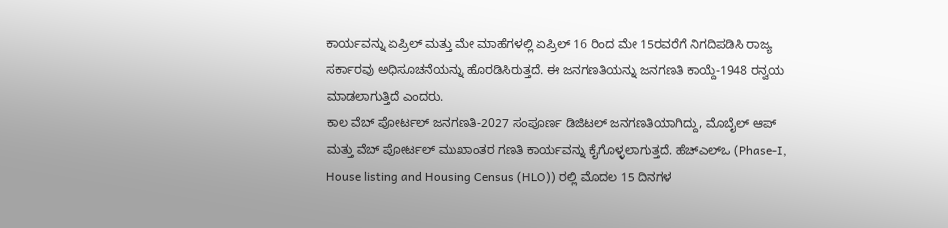ಕಾರ್ಯವನ್ನು ಏಪ್ರಿಲ್ ಮತ್ತು ಮೇ ಮಾಹೆಗಳಲ್ಲಿ ಏಪ್ರಿಲ್ 16 ರಿಂದ ಮೇ 15ರವರೆಗೆ ನಿಗದಿಪಡಿಸಿ ರಾಜ್ಯ ಸರ್ಕಾರವು ಅಧಿಸೂಚನೆಯನ್ನು ಹೊರಡಿಸಿರುತ್ತದೆ. ಈ ಜನಗಣತಿಯನ್ನು ಜನಗಣತಿ ಕಾಯ್ದೆ-1948 ರನ್ವಯ ಮಾಡಲಾಗುತ್ತಿದೆ ಎಂದರು.
ಕಾಲ ವೆಬ್‌ ಪೋರ್ಟಲ್ ಜನಗಣತಿ-2027 ಸಂಪೂರ್ಣ ಡಿಜಿಟಲ್ ಜನಗಣತಿಯಾಗಿದ್ದು, ಮೊಬೈಲ್ ಆಪ್ ಮತ್ತು ವೆಬ್ ಪೋರ್ಟಲ್ ಮುಖಾಂತರ ಗಣತಿ ಕಾರ್ಯವನ್ನು ಕೈಗೊಳ್ಳಲಾಗುತ್ತದೆ. ಹೆಚ್ಎಲ್ಒ (Phase-I, House listing and Housing Census (HLO)) ರಲ್ಲಿ ಮೊದಲ 15 ದಿನಗಳ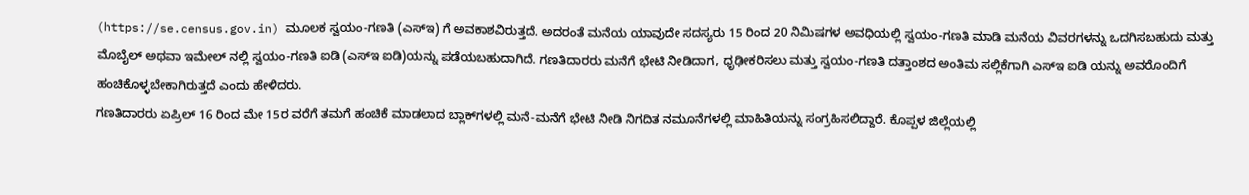(https://se.census.gov.in) ಮೂಲಕ ಸ್ವಯಂ-ಗಣತಿ (ಎಸ್ಇ) ಗೆ ಅವಕಾಶವಿರುತ್ತದೆ. ಅದರಂತೆ ಮನೆಯ ಯಾವುದೇ ಸದಸ್ಯರು 15 ರಿಂದ 20 ನಿಮಿಷಗಳ ಅವಧಿಯಲ್ಲಿ ಸ್ವಯಂ-ಗಣತಿ ಮಾಡಿ ಮನೆಯ ವಿವರಗಳನ್ನು ಒದಗಿಸಬಹುದು ಮತ್ತು ಮೊಬೈಲ್ ಅಥವಾ ಇಮೇಲ್ ನಲ್ಲಿ ಸ್ವಯಂ-ಗಣತಿ ಐಡಿ (ಎಸ್ಇ ಐಡಿ)ಯನ್ನು ಪಡೆಯಬಹುದಾಗಿದೆ. ಗಣತಿದಾರರು ಮನೆಗೆ ಭೇಟಿ ನೀಡಿದಾಗ, ಧೃಢೀಕರಿಸಲು ಮತ್ತು ಸ್ವಯಂ-ಗಣತಿ ದತ್ತಾಂಶದ ಅಂತಿಮ ಸಲ್ಲಿಕೆಗಾಗಿ ಎಸ್ಇ ಐಡಿ ಯನ್ನು ಅವರೊಂದಿಗೆ ಹಂಚಿಕೊಳ್ಳಬೇಕಾಗಿರುತ್ತದೆ ಎಂದು ಹೇಳಿದರು.
ಗಣತಿದಾರರು ಏಪ್ರಿಲ್ 16 ರಿಂದ ಮೇ 15ರ ವರೆಗೆ ತಮಗೆ ಹಂಚಿಕೆ ಮಾಡಲಾದ ಬ್ಲಾಕ್‌ಗಳಲ್ಲಿ ಮನೆ-ಮನೆಗೆ ಭೇಟಿ ನೀಡಿ ನಿಗದಿತ ನಮೂನೆಗಳಲ್ಲಿ ಮಾಹಿತಿಯನ್ನು ಸಂಗ್ರಹಿಸಲಿದ್ದಾರೆ. ಕೊಪ್ಪಳ ಜಿಲ್ಲೆಯಲ್ಲಿ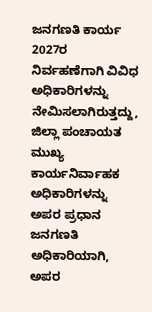ಜನಗಣತಿ ಕಾರ್ಯ 2027ರ ನಿರ್ವಹಣೆಗಾಗಿ ವಿವಿಧ ಅಧಿಕಾರಿಗಳನ್ನು ನೇಮಿಸಲಾಗಿರುತ್ತದ್ದು, ಜಿಲ್ಲಾ ಪಂಚಾಯತ ಮುಖ್ಯ ಕಾರ್ಯನಿರ್ವಾಹಕ ಅಧಿಕಾರಿಗಳನ್ನು ಅಪರ ಪ್ರಧಾನ ಜನಗಣತಿ ಅಧಿಕಾರಿಯಾಗಿ, ಅಪರ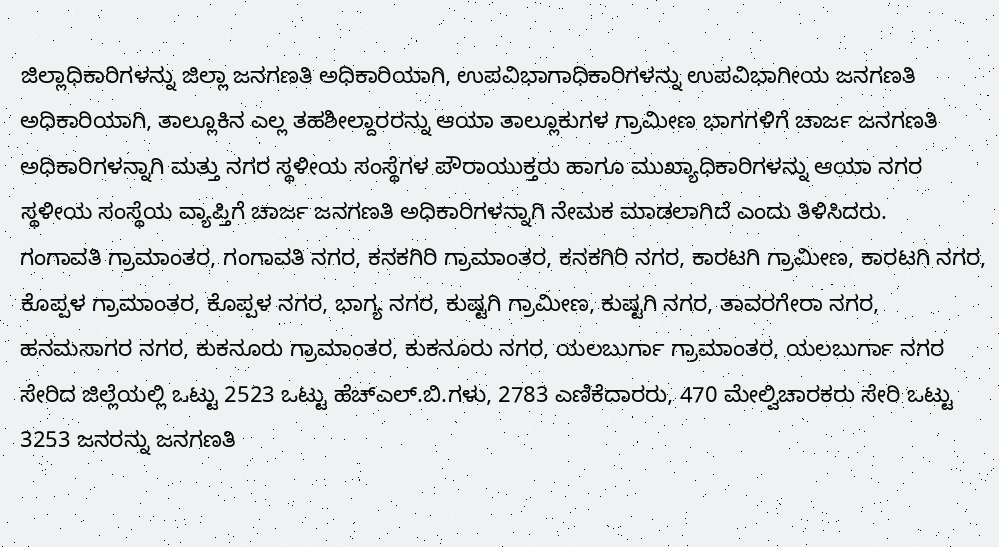ಜಿಲ್ಲಾಧಿಕಾರಿಗಳನ್ನು ಜಿಲ್ಲಾ ಜನಗಣತಿ ಅಧಿಕಾರಿಯಾಗಿ, ಉಪವಿಭಾಗಾಧಿಕಾರಿಗಳನ್ನು ಉಪವಿಭಾಗೀಯ ಜನಗಣತಿ ಅಧಿಕಾರಿಯಾಗಿ, ತಾಲ್ಲೂಕಿನ ಎಲ್ಲ ತಹಶೀಲ್ದಾರರನ್ನು ಆಯಾ ತಾಲ್ಲೂಕುಗಳ ಗ್ರಾಮೀಣ ಭಾಗಗಳಿಗೆ ಚಾರ್ಜ ಜನಗಣತಿ ಅಧಿಕಾರಿಗಳನ್ನಾಗಿ ಮತ್ತು ನಗರ ಸ್ಥಳೀಯ ಸಂಸ್ಥೆಗಳ ಪೌರಾಯುಕ್ತರು ಹಾಗೂ ಮುಖ್ಯಾಧಿಕಾರಿಗಳನ್ನು ಆಯಾ ನಗರ ಸ್ಥಳೀಯ ಸಂಸ್ಥೆಯ ವ್ಯಾಪ್ತಿಗೆ ಚಾರ್ಜ ಜನಗಣತಿ ಅಧಿಕಾರಿಗಳನ್ನಾಗಿ ನೇಮಕ ಮಾಡಲಾಗಿದೆ ಎಂದು ತಿಳಿಸಿದರು.
ಗಂಗಾವತಿ ಗ್ರಾಮಾಂತರ, ಗಂಗಾವತಿ ನಗರ, ಕನಕಗಿರಿ ಗ್ರಾಮಾಂತರ, ಕನಕಗಿರಿ ನಗರ, ಕಾರಟಗಿ ಗ್ರಾಮೀಣ, ಕಾರಟಗಿ ನಗರ, ಕೊಪ್ಪಳ ಗ್ರಾಮಾಂತರ, ಕೊಪ್ಪಳ ನಗರ, ಭಾಗ್ಯ ನಗರ, ಕುಷ್ಟಗಿ ಗ್ರಾಮೀಣ, ಕುಷ್ಟಗಿ ನಗರ, ತಾವರಗೇರಾ ನಗರ, ಹನಮಸಾಗರ ನಗರ, ಕುಕನೂರು ಗ್ರಾಮಾಂತರ, ಕುಕನೂರು ನಗರ, ಯಲಬುರ್ಗಾ ಗ್ರಾಮಾಂತರ, ಯಲಬುರ್ಗಾ ನಗರ ಸೇರಿದ ಜಿಲ್ಲೆಯಲ್ಲಿ ಒಟ್ಟು 2523 ಒಟ್ಟು ಹೆಚ್ಎಲ್.ಬಿ.ಗಳು, 2783 ಎಣಿಕೆದಾರರು, 470 ಮೇಲ್ವಿಚಾರಕರು ಸೇರಿ ಒಟ್ಟು 3253 ಜನರನ್ನು ಜನಗಣತಿ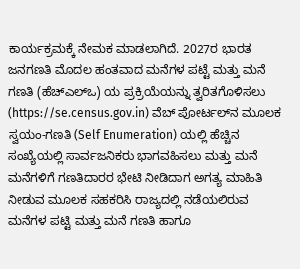ಕಾರ್ಯಕ್ರಮಕ್ಕೆ ನೇಮಕ ಮಾಡಲಾಗಿದೆ. 2027ರ ಭಾರತ ಜನಗಣತಿ ಮೊದಲ ಹಂತವಾದ ಮನೆಗಳ ಪಟ್ಟೆ ಮತ್ತು ಮನೆ ಗಣತಿ (ಹೆಚ್ಎಲ್ಒ) ಯ ಪ್ರಕ್ರಿಯೆಯನ್ನು ತ್ವರಿತಗೊಳಿಸಲು (https://se.census.gov.in) ವೆಬ್ ಪೋರ್ಟಲ್‌ನ ಮೂಲಕ ಸ್ವಯಂ-ಗಣತಿ (Self Enumeration) ಯಲ್ಲಿ ಹೆಚ್ಚಿನ ಸಂಖ್ಯೆಯಲ್ಲಿ ಸಾರ್ವಜನಿಕರು ಭಾಗವಹಿಸಲು ಮತ್ತು ಮನೆ ಮನೆಗಳಿಗೆ ಗಣತಿದಾರರ ಭೇಟಿ ನೀಡಿದಾಗ ಅಗತ್ಯ ಮಾಹಿತಿ ನೀಡುವ ಮೂಲಕ ಸಹಕರಿಸಿ ರಾಜ್ಯದಲ್ಲಿ ನಡೆಯಲಿರುವ ಮನೆಗಳ ಪಟ್ಟಿ ಮತ್ತು ಮನೆ ಗಣತಿ ಹಾಗೂ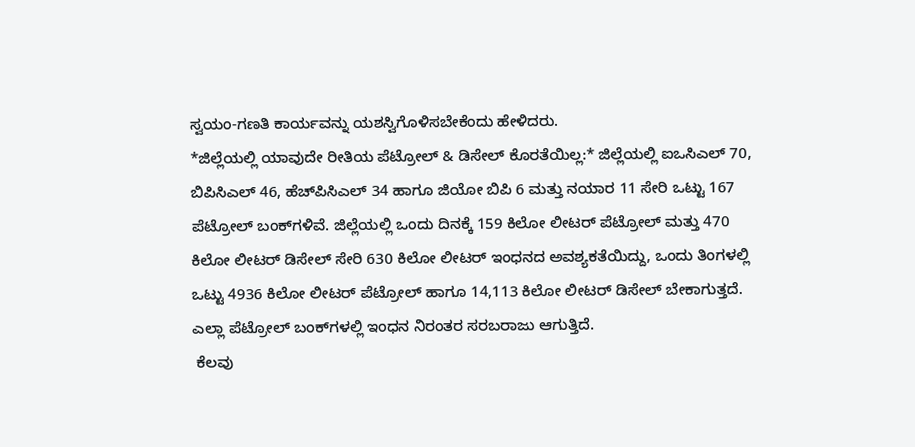ಸ್ವಯಂ-ಗಣತಿ ಕಾರ್ಯವನ್ನು ಯಶಸ್ವಿಗೊಳಿಸಬೇಕೆಂದು ಹೇಳಿದರು.
*ಜಿಲ್ಲೆಯಲ್ಲಿ ಯಾವುದೇ ರೀತಿಯ ಪೆಟ್ರೋಲ್ & ಡಿಸೇಲ್ ಕೊರತೆಯಿಲ್ಲ:* ಜಿಲ್ಲೆಯಲ್ಲಿ ಐಒಸಿಎಲ್ 70, ಬಿಪಿಸಿಎಲ್ 46, ಹೆಚ್‌ಪಿಸಿಎಲ್ 34 ಹಾಗೂ ಜಿಯೋ ಬಿಪಿ 6 ಮತ್ತು ನಯಾರ 11 ಸೇರಿ ಒಟ್ಟು 167 ಪೆಟ್ರೋಲ್ ಬಂಕ್‌ಗಳಿವೆ. ಜಿಲ್ಲೆಯಲ್ಲಿ ಒಂದು ದಿನಕ್ಕೆ 159 ಕಿಲೋ ಲೀಟರ್ ಪೆಟ್ರೋಲ್ ಮತ್ತು 470 ಕಿಲೋ ಲೀಟರ್ ಡಿಸೇಲ್ ಸೇರಿ 630 ಕಿಲೋ ಲೀಟರ್ ಇಂಧನದ ಅವಶ್ಯಕತೆಯಿದ್ದು, ಒಂದು ತಿಂಗಳಲ್ಲಿ ಒಟ್ಟು 4936 ಕಿಲೋ ಲೀಟರ್ ಪೆಟ್ರೋಲ್ ಹಾಗೂ 14,113 ಕಿಲೋ ಲೀಟರ್ ಡಿಸೇಲ್ ಬೇಕಾಗುತ್ತದೆ. ಎಲ್ಲಾ ಪೆಟ್ರೋಲ್ ಬಂಕ್‌ಗಳಲ್ಲಿ ಇಂಧನ ನಿರಂತರ ಸರಬರಾಜು ಆಗುತ್ತಿದೆ.
 ಕೆಲವು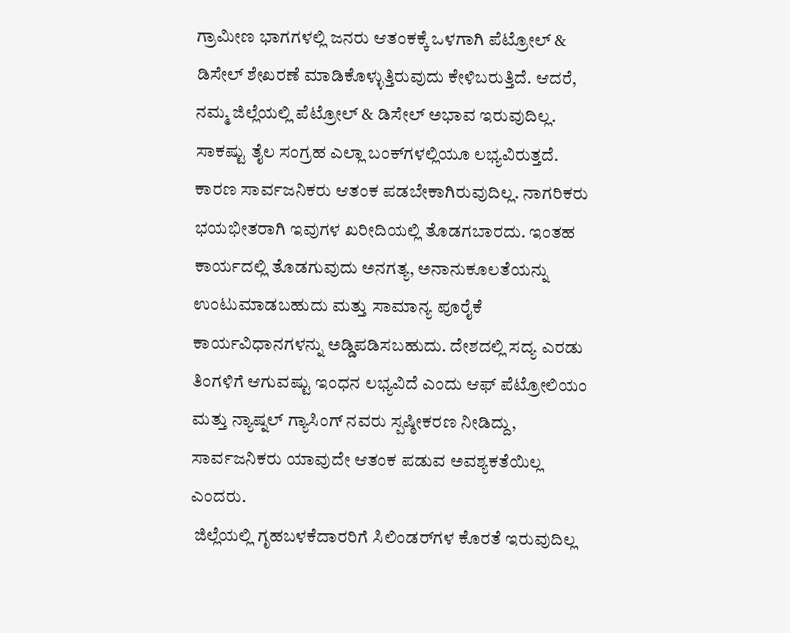ಗ್ರಾಮೀಣ ಭಾಗಗಳಲ್ಲಿ ಜನರು ಆತಂಕಕ್ಕೆ ಒಳಗಾಗಿ ಪೆಟ್ರೋಲ್ & ಡಿಸೇಲ್ ಶೇಖರಣೆ ಮಾಡಿಕೊಳ್ಳುತ್ತಿರುವುದು ಕೇಳಿಬರುತ್ತಿದೆ. ಆದರೆ, ನಮ್ಮ ಜಿಲ್ಲೆಯಲ್ಲಿ ಪೆಟ್ರೋಲ್ & ಡಿಸೇಲ್ ಅಭಾವ ಇರುವುದಿಲ್ಲ. ಸಾಕಷ್ಟು ತೈಲ ಸಂಗ್ರಹ ಎಲ್ಲಾ ಬಂಕ್‌ಗಳಲ್ಲಿಯೂ ಲಭ್ಯವಿರುತ್ತದೆ. ಕಾರಣ ಸಾರ್ವಜನಿಕರು ಆತಂಕ ಪಡಬೇಕಾಗಿರುವುದಿಲ್ಲ. ನಾಗರಿಕರು ಭಯಭೀತರಾಗಿ ಇವುಗಳ ಖರೀದಿಯಲ್ಲಿ ತೊಡಗಬಾರದು. ಇಂತಹ ಕಾರ್ಯದಲ್ಲಿ ತೊಡಗುವುದು ಅನಗತ್ಯ, ಅನಾನುಕೂಲತೆಯನ್ನು ಉಂಟುಮಾಡಬಹುದು ಮತ್ತು ಸಾಮಾನ್ಯ ಪೂರೈಕೆ ಕಾರ್ಯವಿಧಾನಗಳನ್ನು ಅಡ್ಡಿಪಡಿಸಬಹುದು. ದೇಶದಲ್ಲಿ ಸದ್ಯ ಎರಡು ತಿಂಗಳಿಗೆ ಆಗುವಷ್ಟು ಇಂಧನ ಲಭ್ಯವಿದೆ ಎಂದು ಆಫ್ ಪೆಟ್ರೋಲಿಯಂ ಮತ್ತು ನ್ಯಾಷ್ನಲ್ ಗ್ಯಾಸಿಂಗ್ ನವರು ಸ್ಪಷ್ಠೀಕರಣ ನೀಡಿದ್ದು, ಸಾರ್ವಜನಿಕರು ಯಾವುದೇ ಆತಂಕ ಪಡುವ ಅವಶ್ಯಕತೆಯಿಲ್ಲ ಎಂದರು.
 ಜಿಲ್ಲೆಯಲ್ಲಿ ಗೃಹಬಳಕೆದಾರರಿಗೆ ಸಿಲಿಂಡರ್‌ಗಳ ಕೊರತೆ ಇರುವುದಿಲ್ಲ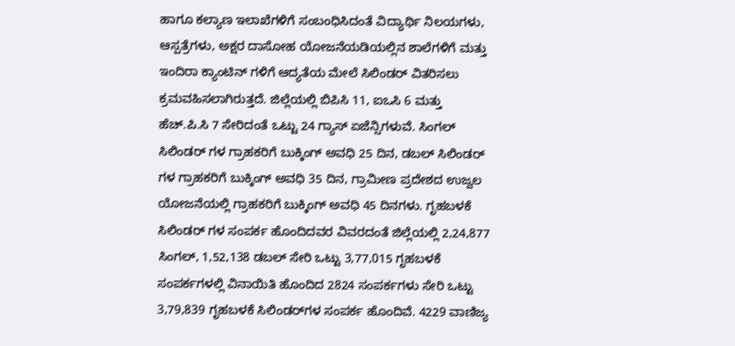ಹಾಗೂ ಕಲ್ಯಾಣ ಇಲಾಖೆಗಳಿಗೆ ಸಂಬಂಧಿಸಿದಂತೆ ವಿದ್ಯಾರ್ಥಿ ನಿಲಯಗಳು, ಆಸ್ಪತ್ರೆಗಳು, ಅಕ್ಷರ ದಾಸೋಹ ಯೋಜನೆಯಡಿಯಲ್ಲಿನ ಶಾಲೆಗಳಿಗೆ ಮತ್ತು ಇಂದಿರಾ ಕ್ಯಾಂಟಿನ್ ಗಳಿಗೆ ಆದ್ಯತೆಯ ಮೇಲೆ ಸಿಲಿಂಡರ್ ವಿತರಿಸಲು ಕ್ರಮವಹಿಸಲಾಗಿರುತ್ತದೆ. ಜಿಲ್ಲೆಯಲ್ಲಿ ಬಿಪಿಸಿ 11, ಐಒಸಿ 6 ಮತ್ತು ಹೆಚ್.ಪಿ.ಸಿ 7 ಸೇರಿದಂತೆ ಒಟ್ಟು 24 ಗ್ಯಾಸ್ ಏಜೆನ್ಸಿಗಳುವೆ. ಸಿಂಗಲ್ ಸಿಲಿಂಡರ್ ಗಳ ಗ್ರಾಹಕರಿಗೆ ಬುಕ್ಕಿಂಗ್ ಅವಧಿ 25 ದಿನ, ಡಬಲ್ ಸಿಲಿಂಡರ್ ಗಳ ಗ್ರಾಹಕರಿಗೆ ಬುಕ್ಕಿಂಗ್ ಅವಧಿ 35 ದಿನ, ಗ್ರಾಮೀಣ ಪ್ರದೇಶದ ಉಜ್ವಲ ಯೋಜನೆಯಲ್ಲಿ ಗ್ರಾಹಕರಿಗೆ ಬುಕ್ಕಿಂಗ್ ಅವಧಿ 45 ದಿನಗಳು. ಗೃಹಬಳಕೆ ಸಿಲಿಂಡರ್ ಗಳ ಸಂಪರ್ಕ ಹೊಂದಿದವರ ವಿವರದಂತೆ ಜಿಲ್ಲೆಯಲ್ಲಿ 2,24,877 ಸಿಂಗಲ್, 1,52,138 ಡಬಲ್ ಸೇರಿ ಒಟ್ಟು 3,77,015 ಗೃಹಬಳಕೆ ಸಂಪರ್ಕಗಳಲ್ಲಿ ವಿನಾಯಿತಿ ಹೊಂದಿದ 2824 ಸಂಪರ್ಕಗಳು ಸೇರಿ ಒಟ್ಟು 3,79,839 ಗೃಹಬಳಕೆ ಸಿಲಿಂಡರ್‌ಗಳ ಸಂಪರ್ಕ ಹೊಂದಿವೆ. 4229 ವಾಣಿಜ್ಯ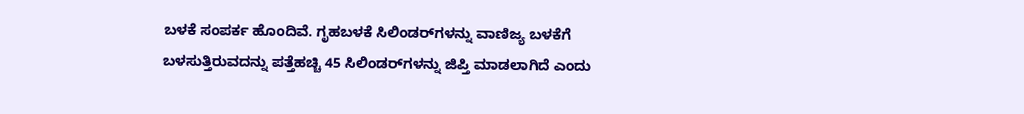ಬಳಕೆ ಸಂಪರ್ಕ ಹೊಂದಿವೆ. ಗೃಹಬಳಕೆ ಸಿಲಿಂಡರ್‌ಗಳನ್ನು ವಾಣಿಜ್ಯ ಬಳಕೆಗೆ ಬಳಸುತ್ತಿರುವದನ್ನು ಪತ್ತೆಹಚ್ಚಿ 45 ಸಿಲಿಂಡರ್‌ಗಳನ್ನು ಜಿಪ್ತಿ ಮಾಡಲಾಗಿದೆ ಎಂದು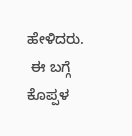ಹೇಳಿದರು.
 ಈ ಬಗ್ಗೆ ಕೊಪ್ಪಳ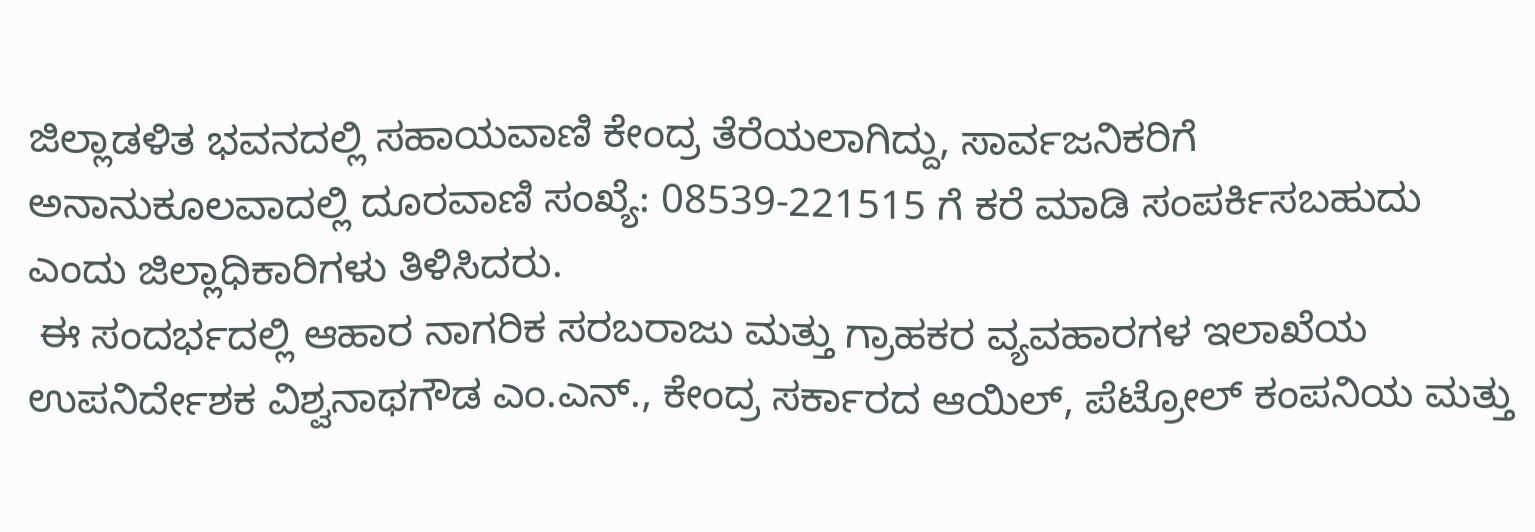ಜಿಲ್ಲಾಡಳಿತ ಭವನದಲ್ಲಿ ಸಹಾಯವಾಣಿ ಕೇಂದ್ರ ತೆರೆಯಲಾಗಿದ್ದು, ಸಾರ್ವಜನಿಕರಿಗೆ ಅನಾನುಕೂಲವಾದಲ್ಲಿ ದೂರವಾಣಿ ಸಂಖ್ಯೆ: 08539-221515 ಗೆ ಕರೆ ಮಾಡಿ ಸಂಪರ್ಕಿಸಬಹುದು ಎಂದು ಜಿಲ್ಲಾಧಿಕಾರಿಗಳು ತಿಳಿಸಿದರು.
 ಈ ಸಂದರ್ಭದಲ್ಲಿ ಆಹಾರ ನಾಗರಿಕ ಸರಬರಾಜು ಮತ್ತು ಗ್ರಾಹಕರ ವ್ಯವಹಾರಗಳ ಇಲಾಖೆಯ ಉಪನಿರ್ದೇಶಕ ವಿಶ್ವನಾಥಗೌಡ ಎಂ.ಎನ್., ಕೇಂದ್ರ ಸರ್ಕಾರದ ಆಯಿಲ್, ಪೆಟ್ರೋಲ್ ಕಂಪನಿಯ ಮತ್ತು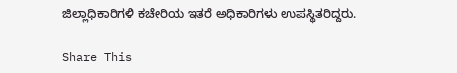ಜಿಲ್ಲಾಧಿಕಾರಿಗಳಿ ಕಚೇರಿಯ ಇತರೆ ಅಧಿಕಾರಿಗಳು ಉಪಸ್ಥಿತರಿದ್ದರು.

Share This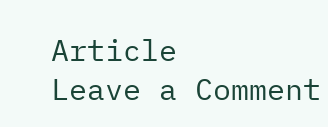Article
Leave a Comment